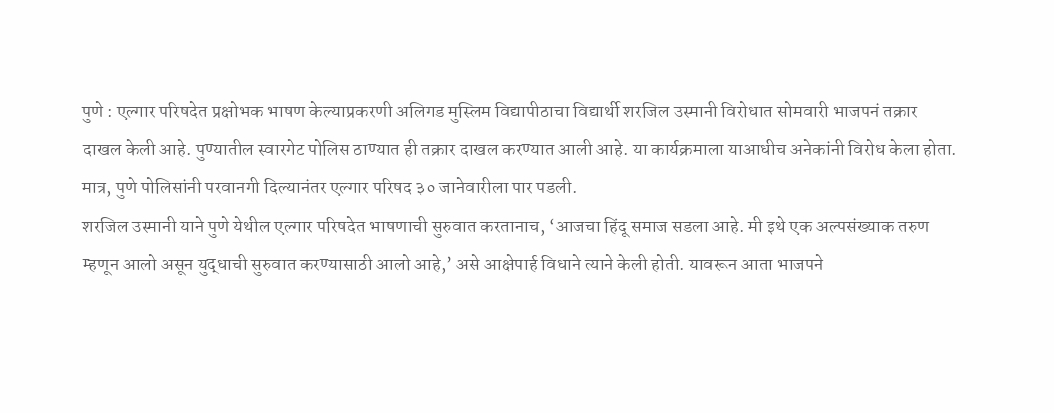पुणे : एल्गार परिषदेत प्रक्षोभक भाषण केल्याप्रकरणी अलिगड मुस्लिम विद्यापीठाचा विद्यार्थी शरजिल उस्मानी विरोधात सोमवारी भाजपनं तक्रार दाखल केली आहे. पुण्यातील स्वारगेट पोलिस ठाण्यात ही तक्रार दाखल करण्यात आली आहे. या कार्यक्रमाला याआधीच अनेकांनी विरोध केला होता. मात्र, पुणे पोलिसांनी परवानगी दिल्यानंतर एल्गार परिषद ३० जानेवारीला पार पडली.
शरजिल उस्मानी याने पुणे येथील एल्गार परिषदेत भाषणाची सुरुवात करतानाच, ‘आजचा हिंदू समाज सडला आहे. मी इथे एक अल्पसंख्याक तरुण म्हणून आलो असून युद्धाची सुरुवात करण्यासाठी आलो आहे,’ असे आक्षेपार्ह विधाने त्याने केली होती. यावरून आता भाजपने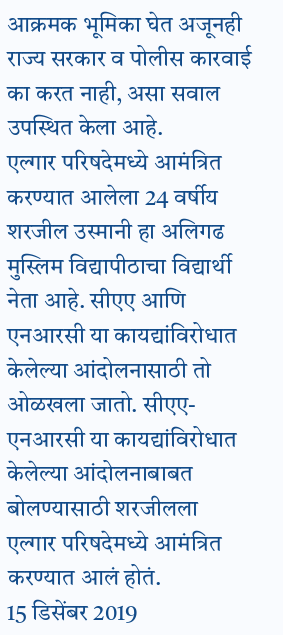आक्रमक भूमिका घेत अजूनही राज्य सरकार व पोलीस कारवाई का करत नाही, असा सवाल उपस्थित केला आहे.
एल्गार परिषदेमध्ये आमंत्रित करण्यात आलेला 24 वर्षीय शरजील उस्मानी हा अलिगढ मुस्लिम विद्यापीठाचा विद्यार्थी नेता आहे. सीएए आणि एनआरसी या कायद्यांविरोधात केलेल्या आंदोलनासाठी तो ओळखला जातो. सीएए-एनआरसी या कायद्यांविरोधात केलेल्या आंदोलनाबाबत बोलण्यासाठी शरजीलला एल्गार परिषदेमध्ये आमंत्रित करण्यात आलं होतं.
15 डिसेंबर 2019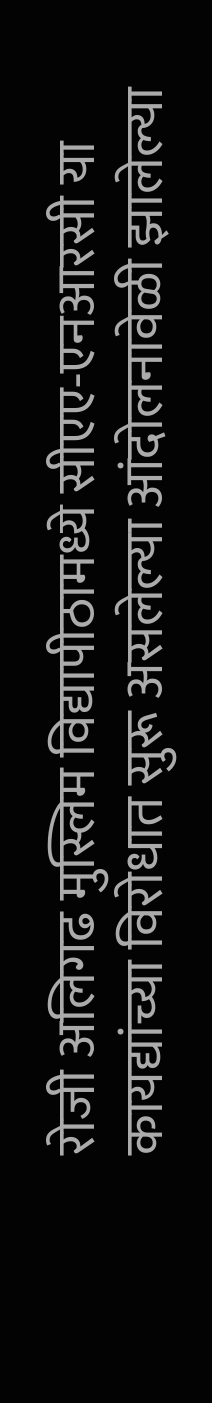रोजी अलिगढ मुस्लिम विद्यापीठामध्ये सीएए-एनआरसी या कायद्यांच्या विरोधात सुरू असलेल्या आंदोलनावेळी झालेल्या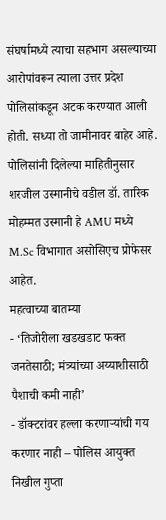संघर्षामध्ये त्याचा सहभाग असल्याच्या आरोपांवरून त्याला उत्तर प्रदेश पोलिसांकडून अटक करण्यात आली होती. सध्या तो जामीनावर बाहेर आहे. पोलिसांनी दिलेल्या माहितीनुसार शरजील उस्मानीचे वडील डॉ. तारिक मोहम्मत उस्मानी हे AMU मध्ये M.Sc विभागात असोसिएच प्रोफेसर आहेत.
महत्वाच्या बातम्या
- ‘तिजोरीला खडखडाट फक्त जनतेसाठी; मंत्र्यांच्या अय्याशीसाठी पैशाची कमी नाही’
- डॉक्टरांवर हल्ला करणाऱ्यांची गय करणार नाही – पोलिस आयुक्त निखील गुप्ता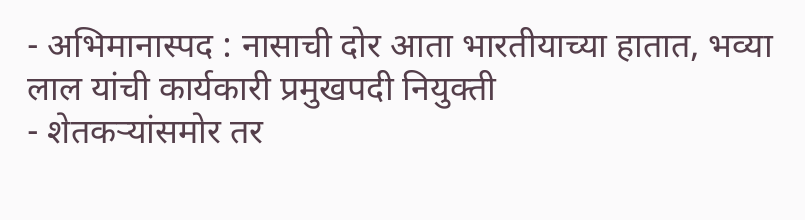- अभिमानास्पद : नासाची दोर आता भारतीयाच्या हातात, भव्या लाल यांची कार्यकारी प्रमुखपदी नियुक्ती
- शेतकऱ्यांसमोर तर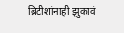ब्रिटीशांनाही झुकावं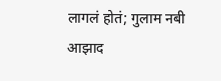लागलं होतं; गुलाम नबी आझाद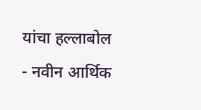यांचा हल्लाबोल
- नवीन आर्थिक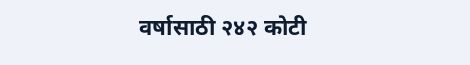वर्षासाठी २४२ कोटी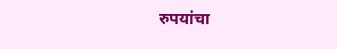रुपयांचा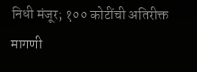निधी मंजूर; १०० कोटींची अतिरीक्त मागणी